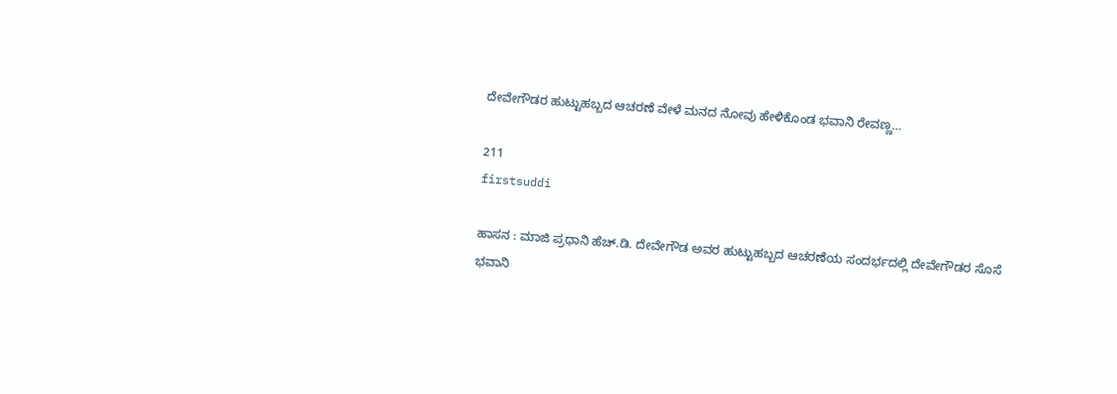ದೇವೇಗೌಡರ ಹುಟ್ಟುಹಬ್ಬದ ಆಚರಣೆ ವೇಳೆ ಮನದ ನೋವು ಹೇಳಿಕೊಂಡ ಭವಾನಿ ರೇವಣ್ಣ…

211
firstsuddi

ಹಾಸನ : ಮಾಜಿ ಪ್ರಧಾನಿ ಹೆಚ್.ಡಿ. ದೇವೇಗೌಡ ಅವರ ಹುಟ್ಟುಹಬ್ಬದ ಆಚರಣೆಯ ಸಂದರ್ಭದಲ್ಲಿ ದೇವೇಗೌಡರ ಸೊಸೆ ಭವಾನಿ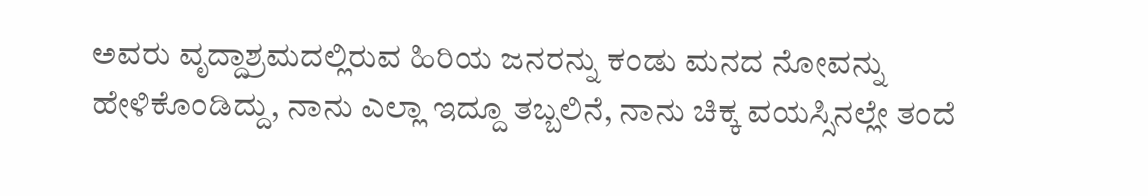ಅವರು ವೃದ್ದಾಶ್ರಮದಲ್ಲಿರುವ ಹಿರಿಯ ಜನರನ್ನು ಕಂಡು ಮನದ ನೋವನ್ನು ಹೇಳಿಕೊಂಡಿದ್ದು, ನಾನು ಎಲ್ಲಾ ಇದ್ದೂ ತಬ್ಬಲಿನೆ, ನಾನು ಚಿಕ್ಕ ವಯಸ್ಸಿನಲ್ಲೇ ತಂದೆ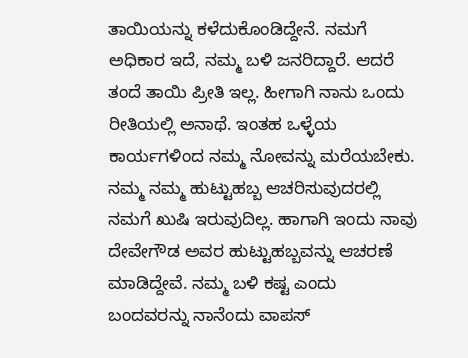ತಾಯಿಯನ್ನು ಕಳೆದುಕೊಂಡಿದ್ದೇನೆ. ನಮಗೆ ಅಧಿಕಾರ ಇದೆ, ನಮ್ಮ ಬಳಿ ಜನರಿದ್ದಾರೆ. ಆದರೆ ತಂದೆ ತಾಯಿ ಪ್ರೀತಿ ಇಲ್ಲ. ಹೀಗಾಗಿ ನಾನು ಒಂದು ರೀತಿಯಲ್ಲಿ ಅನಾಥೆ. ಇಂತಹ ಒಳ್ಳೆಯ ಕಾರ್ಯಗಳಿಂದ ನಮ್ಮ ನೋವನ್ನು ಮರೆಯಬೇಕು. ನಮ್ಮ ನಮ್ಮ ಹುಟ್ಟುಹಬ್ಬ ಆಚರಿಸುವುದರಲ್ಲಿ ನಮಗೆ ಖುಷಿ ಇರುವುದಿಲ್ಲ. ಹಾಗಾಗಿ ಇಂದು ನಾವು ದೇವೇಗೌಡ ಅವರ ಹುಟ್ಟುಹಬ್ಬವನ್ನು ಆಚರಣೆ ಮಾಡಿದ್ದೇವೆ. ನಮ್ಮ ಬಳಿ ಕಷ್ಟ ಎಂದು ಬಂದವರನ್ನು ನಾನೆಂದು ವಾಪಸ್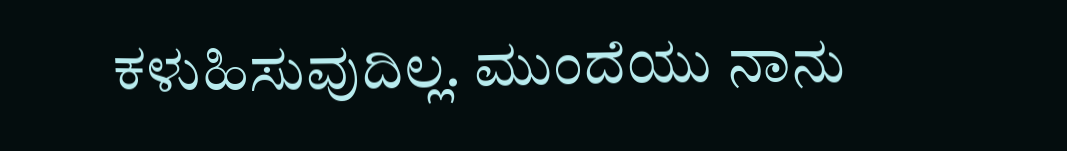ಕಳುಹಿಸುವುದಿಲ್ಲ. ಮುಂದೆಯು ನಾನು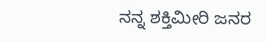ನನ್ನ ಶಕ್ತಿಮೀರಿ ಜನರ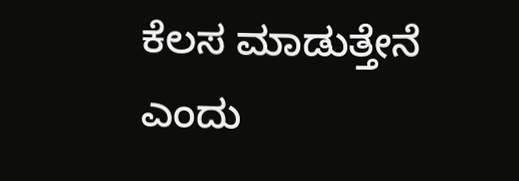ಕೆಲಸ ಮಾಡುತ್ತೇನೆ ಎಂದು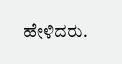ಹೇಳಿದರು.